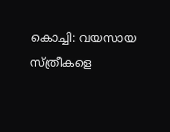കൊച്ചി: വയസായ സ്ത്രീകളെ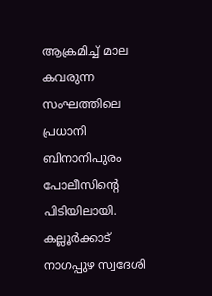ആക്രമിച്ച് മാല കവരുന്ന സംഘത്തിലെ പ്രധാനി ബിനാനിപുരം പോലീസിന്റെ പിടിയിലായി. കല്ലൂർക്കാട് നാഗപ്പുഴ സ്വദേശി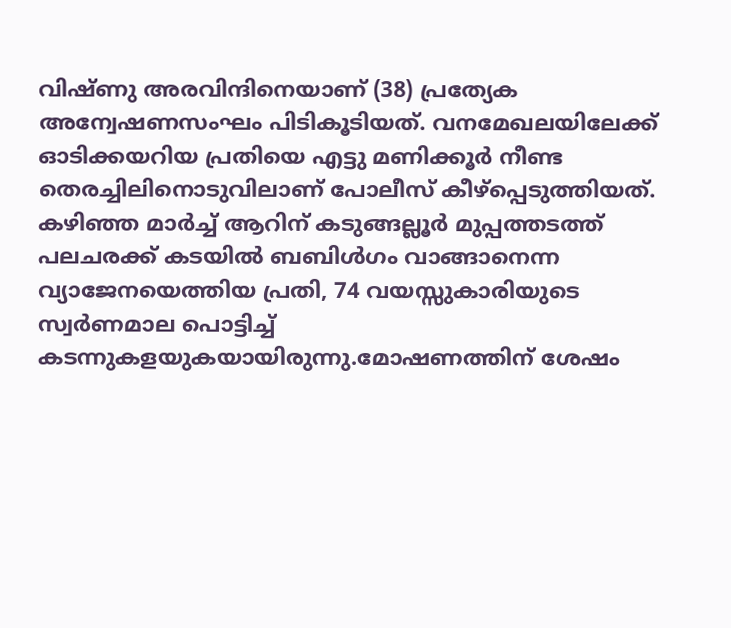വിഷ്ണു അരവിന്ദിനെയാണ് (38) പ്രത്യേക അന്വേഷണസംഘം പിടികൂടിയത്. വനമേഖലയിലേക്ക് ഓടിക്കയറിയ പ്രതിയെ എട്ടു മണിക്കൂർ നീണ്ട തെരച്ചിലിനൊടുവിലാണ് പോലീസ് കീഴ്പ്പെടുത്തിയത്.
കഴിഞ്ഞ മാർച്ച് ആറിന് കടുങ്ങല്ലൂർ മുപ്പത്തടത്ത് പലചരക്ക് കടയിൽ ബബിൾഗം വാങ്ങാനെന്ന വ്യാജേനയെത്തിയ പ്രതി, 74 വയസ്സുകാരിയുടെ സ്വർണമാല പൊട്ടിച്ച് കടന്നുകളയുകയായിരുന്നു.മോഷണത്തിന് ശേഷം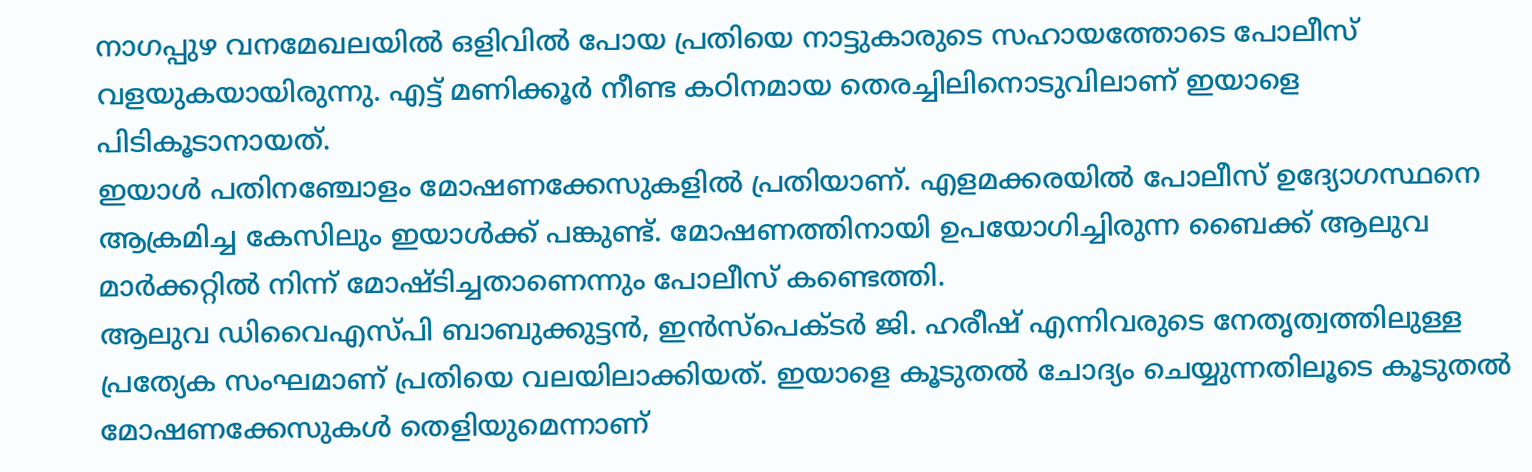നാഗപ്പുഴ വനമേഖലയിൽ ഒളിവിൽ പോയ പ്രതിയെ നാട്ടുകാരുടെ സഹായത്തോടെ പോലീസ് വളയുകയായിരുന്നു. എട്ട് മണിക്കൂർ നീണ്ട കഠിനമായ തെരച്ചിലിനൊടുവിലാണ് ഇയാളെ പിടികൂടാനായത്.
ഇയാൾ പതിനഞ്ചോളം മോഷണക്കേസുകളിൽ പ്രതിയാണ്. എളമക്കരയിൽ പോലീസ് ഉദ്യോഗസ്ഥനെ ആക്രമിച്ച കേസിലും ഇയാൾക്ക് പങ്കുണ്ട്. മോഷണത്തിനായി ഉപയോഗിച്ചിരുന്ന ബൈക്ക് ആലുവ മാർക്കറ്റിൽ നിന്ന് മോഷ്ടിച്ചതാണെന്നും പോലീസ് കണ്ടെത്തി.
ആലുവ ഡിവൈഎസ്പി ബാബുക്കുട്ടൻ, ഇൻസ്പെക്ടർ ജി. ഹരീഷ് എന്നിവരുടെ നേതൃത്വത്തിലുള്ള പ്രത്യേക സംഘമാണ് പ്രതിയെ വലയിലാക്കിയത്. ഇയാളെ കൂടുതൽ ചോദ്യം ചെയ്യുന്നതിലൂടെ കൂടുതൽ മോഷണക്കേസുകൾ തെളിയുമെന്നാണ്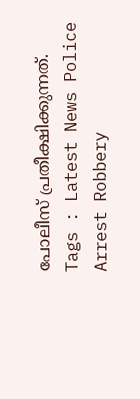പോലീസ് പ്രതീക്ഷിക്കുന്നത്.
Tags : Latest News Police Arrest Robbery